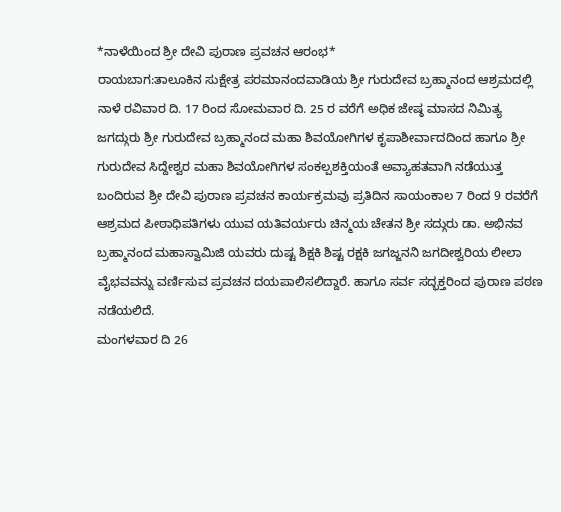*ನಾಳೆಯಿಂದ ಶ್ರೀ ದೇವಿ ಪುರಾಣ ಪ್ರವಚನ ಆರಂಭ*
ರಾಯಬಾಗ:ತಾಲೂಕಿನ ಸುಕ್ಷೇತ್ರ ಪರಮಾನಂದವಾಡಿಯ ಶ್ರೀ ಗುರುದೇವ ಬ್ರಹ್ಮಾನಂದ ಆಶ್ರಮದಲ್ಲಿ ನಾಳೆ ರವಿವಾರ ದಿ. 17 ರಿಂದ ಸೋಮವಾರ ದಿ. 25 ರ ವರೆಗೆ ಅಧಿಕ ಜೇಷ್ಠ ಮಾಸದ ನಿಮಿತ್ಯ ಜಗದ್ಗುರು ಶ್ರೀ ಗುರುದೇವ ಬ್ರಹ್ಮಾನಂದ ಮಹಾ ಶಿವಯೋಗಿಗಳ ಕೃಪಾಶೀರ್ವಾದದಿಂದ ಹಾಗೂ ಶ್ರೀ ಗುರುದೇವ ಸಿದ್ದೇಶ್ವರ ಮಹಾ ಶಿವಯೋಗಿಗಳ ಸಂಕಲ್ಪಶಕ್ತಿಯಂತೆ ಅವ್ಯಾಹತವಾಗಿ ನಡೆಯುತ್ತ ಬಂದಿರುವ ಶ್ರೀ ದೇವಿ ಪುರಾಣ ಪ್ರವಚನ ಕಾರ್ಯಕ್ರಮವು ಪ್ರತಿದಿನ ಸಾಯಂಕಾಲ 7 ರಿಂದ 9 ರವರೆಗೆ ಆಶ್ರಮದ ಪೀಠಾಧಿಪತಿಗಳು ಯುವ ಯತಿವರ್ಯರು ಚಿನ್ಮಯ ಚೇತನ ಶ್ರೀ ಸದ್ಗುರು ಡಾ. ಅಭಿನವ ಬ್ರಹ್ಮಾನಂದ ಮಹಾಸ್ವಾಮಿಜಿ ಯವರು ದುಷ್ಟ ಶಿಕ್ಷಕಿ ಶಿಷ್ಟ ರಕ್ಷಕಿ ಜಗಜ್ಜನನಿ ಜಗದೀಶ್ವರಿಯ ಲೀಲಾ ವೈಭವವನ್ನು ವರ್ಣಿಸುವ ಪ್ರವಚನ ದಯಪಾಲಿಸಲಿದ್ದಾರೆ. ಹಾಗೂ ಸರ್ವ ಸದ್ಭಕ್ತರಿಂದ ಪುರಾಣ ಪಠಣ ನಡೆಯಲಿದೆ.
ಮಂಗಳವಾರ ದಿ 26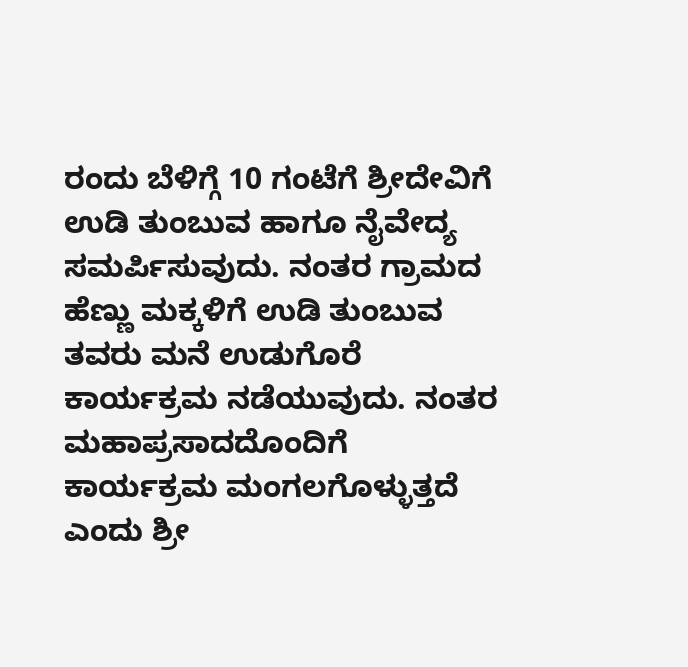ರಂದು ಬೆಳಿಗ್ಗೆ 10 ಗಂಟೆಗೆ ಶ್ರೀದೇವಿಗೆ ಉಡಿ ತುಂಬುವ ಹಾಗೂ ನೈವೇದ್ಯ ಸಮರ್ಪಿಸುವುದು. ನಂತರ ಗ್ರಾಮದ ಹೆಣ್ಣು ಮಕ್ಕಳಿಗೆ ಉಡಿ ತುಂಬುವ ತವರು ಮನೆ ಉಡುಗೊರೆ ಕಾರ್ಯಕ್ರಮ ನಡೆಯುವುದು. ನಂತರ ಮಹಾಪ್ರಸಾದದೊಂದಿಗೆ ಕಾರ್ಯಕ್ರಮ ಮಂಗಲಗೊಳ್ಳುತ್ತದೆ ಎಂದು ಶ್ರೀ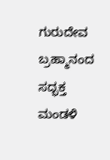ಗುರುದೇವ ಬ್ರಹ್ಮಾನಂದ ಸದ್ಭಕ್ತ ಮಂಡಳಿ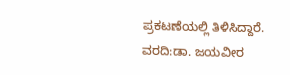ಪ್ರಕಟಣೆಯಲ್ಲಿ ತಿಳಿಸಿದ್ದಾರೆ.
ವರದಿ:ಡಾ. ಜಯವೀರ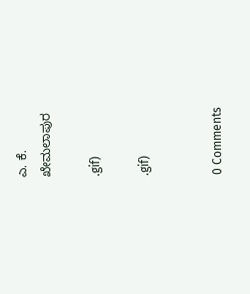ಎ. ಕೆ.
ಖೇಮಲಾಪುರ

.gif)

.gif)


0 Comments